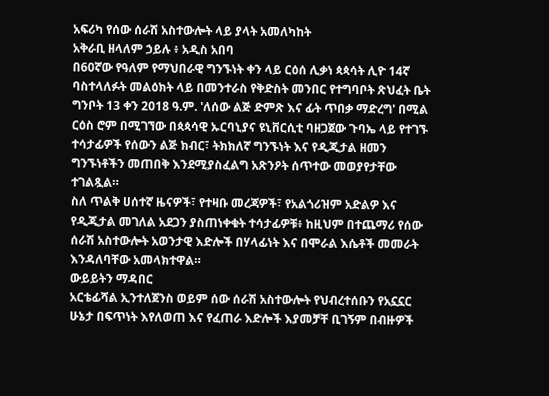አፍሪካ የሰው ሰራሽ አስተውሎት ላይ ያላት አመለካከት
አቅራቢ ዘላለም ኃይሉ ፥ አዲስ አበባ
በ60ኛው የዓለም የማህበራዊ ግንኙነት ቀን ላይ ርዕሰ ሊቃነ ጳጳሳት ሊዮ 14ኛ ባስተላለፉት መልዕክት ላይ በመንተራስ የቅድስት መንበር የተግባቦት ጽህፈት ቤት ግንቦት 13 ቀን 2018 ዓ.ም. 'ለሰው ልጅ ድምጽ እና ፊት ጥበቃ ማድረግ' በሚል ርዕስ ሮም በሚገኘው በጳጳሳዊ ኡርባኒያና ዩኒቨርሲቲ ባዘጋጀው ጉባኤ ላይ የተገኙ ተሳታፊዎች የሰውን ልጅ ክብር፣ ትክክለኛ ግንኙነት እና የዲጂታል ዘመን ግንኙነቶችን መጠበቅ እንደሚያስፈልግ አጽንዖት ሰጥተው መወያየታቸው ተገልጿል።
ስለ ጥልቅ ሀሰተኛ ዜናዎች፣ የተዛቡ መረጃዎች፣ የአልጎሪዝም አድልዎ እና የዲጂታል መገለል አደጋን ያስጠነቀቁት ተሳታፊዎቹ፥ ከዚህም በተጨማሪ የሰው ሰራሽ አስተውሎት አወንታዊ እድሎች በሃላፊነት እና በሞራል እሴቶች መመራት እንዳለባቸው አመላክተዋል።
ውይይትን ማዳበር
አርቴፊሻል ኢንተለጀንስ ወይም ሰው ሰራሽ አስተውሎት የህብረተሰቡን የአኗኗር ሁኔታ በፍጥነት እየለወጠ እና የፈጠራ እድሎች እያመቻቸ ቢገኝም በብዙዎች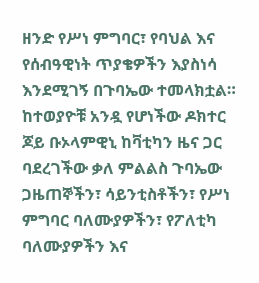ዘንድ የሥነ ምግባር፣ የባህል እና የሰብዓዊነት ጥያቄዎችን እያስነሳ እንደሚገኝ በጉባኤው ተመላክቷል።
ከተወያዮቹ አንዷ የሆነችው ዶክተር ጆይ ቡኦላምዊኒ ከቫቲካን ዜና ጋር ባደረገችው ቃለ ምልልስ ጉባኤው ጋዜጠኞችን፣ ሳይንቲስቶችን፣ የሥነ ምግባር ባለሙያዎችን፣ የፖለቲካ ባለሙያዎችን እና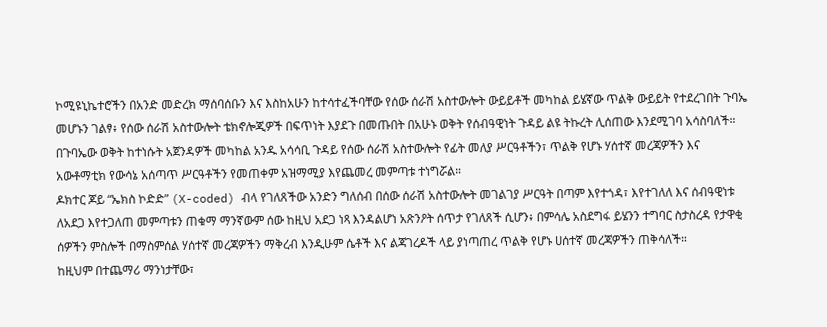ኮሚዩኒኬተሮችን በአንድ መድረክ ማሰባሰቡን እና እስከአሁን ከተሳተፈችባቸው የሰው ሰራሽ አስተውሎት ውይይቶች መካከል ይሄኛው ጥልቅ ውይይት የተደረገበት ጉባኤ መሆኑን ገልፃ፥ የሰው ሰራሽ አስተውሎት ቴክኖሎጂዎች በፍጥነት እያደጉ በመጡበት በአሁኑ ወቅት የሰብዓዊነት ጉዳይ ልዩ ትኩረት ሊሰጠው እንደሚገባ አሳስባለች።
በጉባኤው ወቅት ከተነሱት አጀንዳዎች መካከል አንዱ አሳሳቢ ጉዳይ የሰው ሰራሽ አስተውሎት የፊት መለያ ሥርዓቶችን፣ ጥልቅ የሆኑ ሃሰተኛ መረጃዎችን እና አውቶማቲክ የውሳኔ አሰጣጥ ሥርዓቶችን የመጠቀም አዝማሚያ እየጨመረ መምጣቱ ተነግሯል።
ዶክተር ጆይ “ኤክስ ኮድድ” (X-coded) ብላ የገለጸችው አንድን ግለሰብ በሰው ሰራሽ አስተውሎት መገልገያ ሥርዓት በጣም እየተጎዳ፣ እየተገለለ እና ሰብዓዊነቱ ለአደጋ እየተጋለጠ መምጣቱን ጠቁማ ማንኛውም ሰው ከዚህ አደጋ ነጻ እንዳልሆነ አጽንዖት ሰጥታ የገለጸች ሲሆን፥ በምሳሌ አስደግፋ ይሄንን ተግባር ስታስረዳ የታዋቂ ሰዎችን ምስሎች በማስምሰል ሃሰተኛ መረጃዎችን ማቅረብ እንዲሁም ሴቶች እና ልጃገረዶች ላይ ያነጣጠረ ጥልቅ የሆኑ ሀሰተኛ መረጃዎችን ጠቅሳለች።
ከዚህም በተጨማሪ ማንነታቸው፣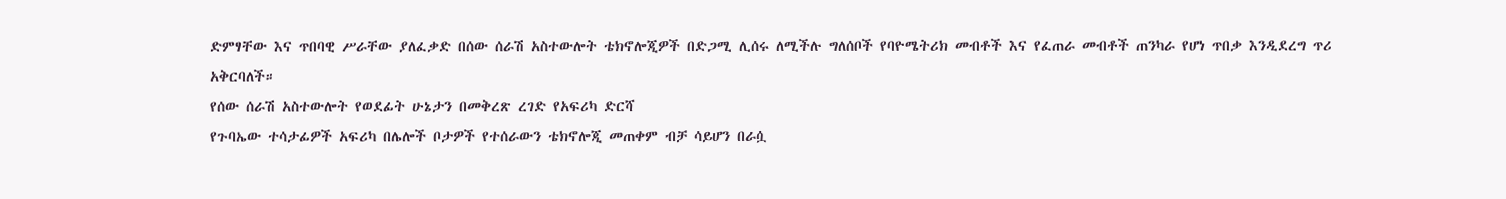ድምፃቸው እና ጥበባዊ ሥራቸው ያለፈቃድ በሰው ሰራሽ አስተውሎት ቴክኖሎጂዎች በድጋሚ ሊሰሩ ለሚችሉ ግለሰቦች የባዮሜትሪክ መብቶች እና የፈጠራ መብቶች ጠንካራ የሆነ ጥበቃ እንዲደረግ ጥሪ አቅርባለች።
የሰው ሰራሽ አስተውሎት የወደፊት ሁኔታን በመቅረጽ ረገድ የአፍሪካ ድርሻ
የጉባኤው ተሳታፊዎች አፍሪካ በሌሎች ቦታዎች የተሰራውን ቴክኖሎጂ መጠቀም ብቻ ሳይሆን በራሷ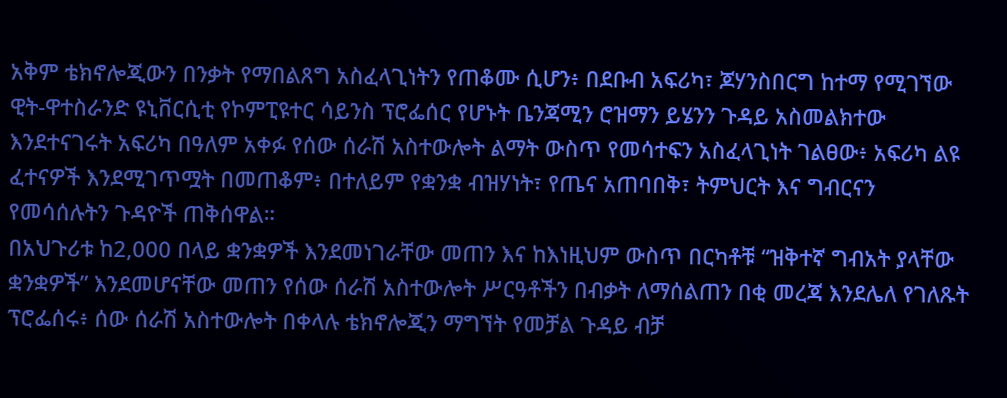አቅም ቴክኖሎጂውን በንቃት የማበልጸግ አስፈላጊነትን የጠቆሙ ሲሆን፥ በደቡብ አፍሪካ፣ ጆሃንስበርግ ከተማ የሚገኘው ዊት-ዋተስራንድ ዩኒቨርሲቲ የኮምፒዩተር ሳይንስ ፕሮፌሰር የሆኑት ቤንጃሚን ሮዝማን ይሄንን ጉዳይ አስመልክተው እንደተናገሩት አፍሪካ በዓለም አቀፉ የሰው ሰራሽ አስተውሎት ልማት ውስጥ የመሳተፍን አስፈላጊነት ገልፀው፥ አፍሪካ ልዩ ፈተናዎች እንደሚገጥሟት በመጠቆም፥ በተለይም የቋንቋ ብዝሃነት፣ የጤና አጠባበቅ፣ ትምህርት እና ግብርናን የመሳሰሉትን ጉዳዮች ጠቅሰዋል።
በአህጉሪቱ ከ2,000 በላይ ቋንቋዎች እንደመነገራቸው መጠን እና ከእነዚህም ውስጥ በርካቶቹ “ዝቅተኛ ግብአት ያላቸው ቋንቋዎች” እንደመሆናቸው መጠን የሰው ሰራሽ አስተውሎት ሥርዓቶችን በብቃት ለማሰልጠን በቂ መረጃ እንደሌለ የገለጹት ፕሮፌሰሩ፥ ሰው ሰራሽ አስተውሎት በቀላሉ ቴክኖሎጂን ማግኘት የመቻል ጉዳይ ብቻ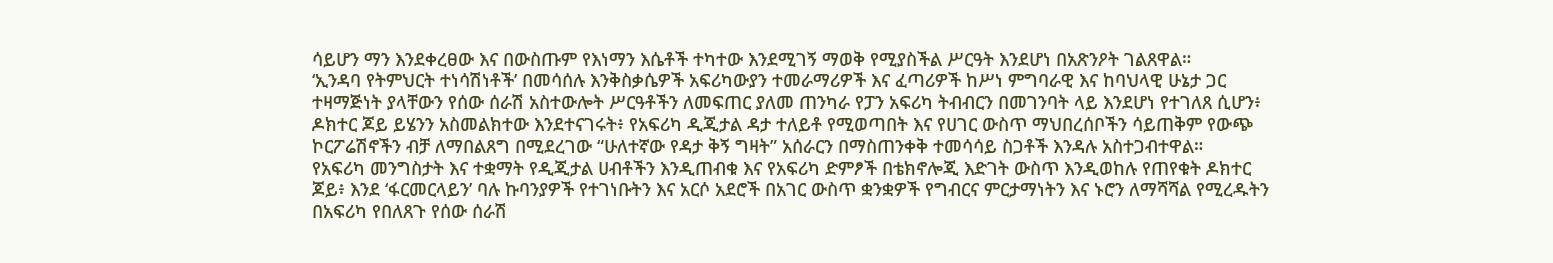ሳይሆን ማን እንደቀረፀው እና በውስጡም የእነማን እሴቶች ተካተው እንደሚገኝ ማወቅ የሚያስችል ሥርዓት እንደሆነ በአጽንዖት ገልጸዋል።
‘ኢንዳባ የትምህርት ተነሳሽነቶች’ በመሳሰሉ እንቅስቃሴዎች አፍሪካውያን ተመራማሪዎች እና ፈጣሪዎች ከሥነ ምግባራዊ እና ከባህላዊ ሁኔታ ጋር ተዛማጅነት ያላቸውን የሰው ሰራሽ አስተውሎት ሥርዓቶችን ለመፍጠር ያለመ ጠንካራ የፓን አፍሪካ ትብብርን በመገንባት ላይ እንደሆነ የተገለጸ ሲሆን፥ ዶክተር ጆይ ይሄንን አስመልክተው እንደተናገሩት፥ የአፍሪካ ዲጂታል ዳታ ተለይቶ የሚወጣበት እና የሀገር ውስጥ ማህበረሰቦችን ሳይጠቅም የውጭ ኮርፖሬሽኖችን ብቻ ለማበልጸግ በሚደረገው “ሁለተኛው የዳታ ቅኝ ግዛት” አሰራርን በማስጠንቀቅ ተመሳሳይ ስጋቶች እንዳሉ አስተጋብተዋል።
የአፍሪካ መንግስታት እና ተቋማት የዲጂታል ሀብቶችን እንዲጠብቁ እና የአፍሪካ ድምፆች በቴክኖሎጂ እድገት ውስጥ እንዲወከሉ የጠየቁት ዶክተር ጆይ፥ እንደ ‘ፋርመርላይን’ ባሉ ኩባንያዎች የተገነቡትን እና አርሶ አደሮች በአገር ውስጥ ቋንቋዎች የግብርና ምርታማነትን እና ኑሮን ለማሻሻል የሚረዱትን በአፍሪካ የበለጸጉ የሰው ሰራሽ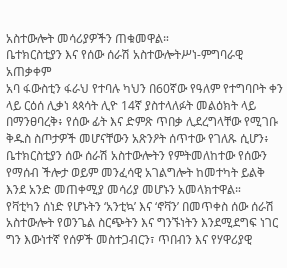አስተውሎት መሳሪያዎችን ጠቁመዋል።
ቤተክርስቲያን እና የሰው ሰራሽ አስተውሎትሥነ-ምግባራዊ አጠቃቀም
አባ ፋውስቲን ፋራህ የተባሉ ካህን በ60ኛው የዓለም የተግባቦት ቀን ላይ ርዕሰ ሊቃነ ጳጳሳት ሊዮ 14ኛ ያስተላለፉት መልዕክት ላይ በማንፀባረቅ፥ የሰው ፊት እና ድምጽ ጥበቃ ሊደረግላቸው የሚገቡ ቅዱስ ስጦታዎች መሆናቸውን አጽንዖት ሰጥተው የገለጹ ሲሆን፥ ቤተክርስቲያን ሰው ሰራሽ አስተውሎትን የምትመለከተው የሰውን የማሰብ ችሎታ ወይም መንፈሳዊ አገልግሎት ከመተካት ይልቅ እንደ አንድ መጠቀሚያ መሳሪያ መሆኑን አመላክተዋል።
የቫቲካን ሰነድ የሆኑትን ‘አንቲኳ’ እና ‘ኖቫን’ በመጥቀስ ሰው ሰራሽ አስተውሎት የወንጌል ስርጭትን እና ግንኙነትን እንደሚደግፍ ነገር ግን እውነተኛ የሰዎች መስተጋብርን፣ ጥበብን እና የሃዋሪያዊ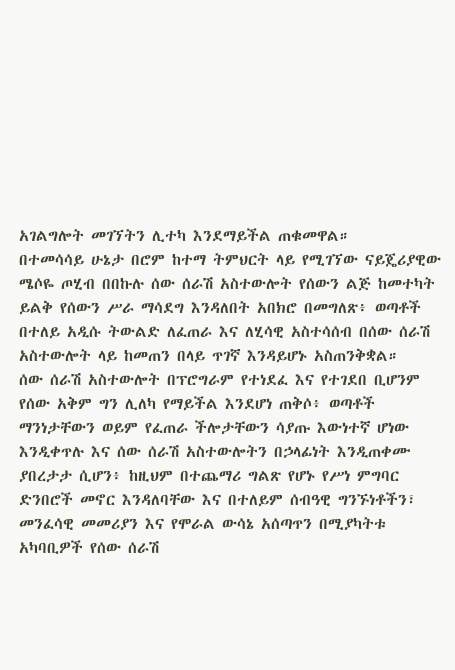አገልግሎት መገኘትን ሊተካ እንደማይችል ጠቁመዋል።
በተመሳሳይ ሁኔታ በሮም ከተማ ትምህርት ላይ የሚገኘው ናይጄሪያዊው ሜሶዬ ጦሂብ በበኩሉ ሰው ሰራሽ አስተውሎት የሰውን ልጅ ከመተካት ይልቅ የሰውን ሥራ ማሳደግ እንዳለበት አበክሮ በመግለጽ፥ ወጣቶች በተለይ አዲሱ ትውልድ ለፈጠራ እና ለሂሳዊ አስተሳሰብ በሰው ሰራሽ አስተውሎት ላይ ከመጠን በላይ ጥገኛ እንዳይሆኑ አስጠንቅቋል።
ሰው ሰራሽ አስተውሎት በፕሮግራም የተነደፈ እና የተገደበ ቢሆንም የሰው አቅም ግን ሊለካ የማይችል እንደሆነ ጠቅሶ፥ ወጣቶች ማንነታቸውን ወይም የፈጠራ ችሎታቸውን ሳያጡ እውነተኛ ሆነው እንዲቀጥሉ እና ሰው ሰራሽ አስተውሎትን በኃላፊነት እንዲጠቀሙ ያበረታታ ሲሆን፥ ከዚህም በተጨማሪ ግልጽ የሆኑ የሥነ ምግባር ድንበሮች መኖር እንዳለባቸው እና በተለይም ሰብዓዊ ግንኙነቶችን፣ መንፈሳዊ መመሪያን እና የሞራል ውሳኔ አሰጣጥን በሚያካትቱ አካባቢዎች የሰው ሰራሽ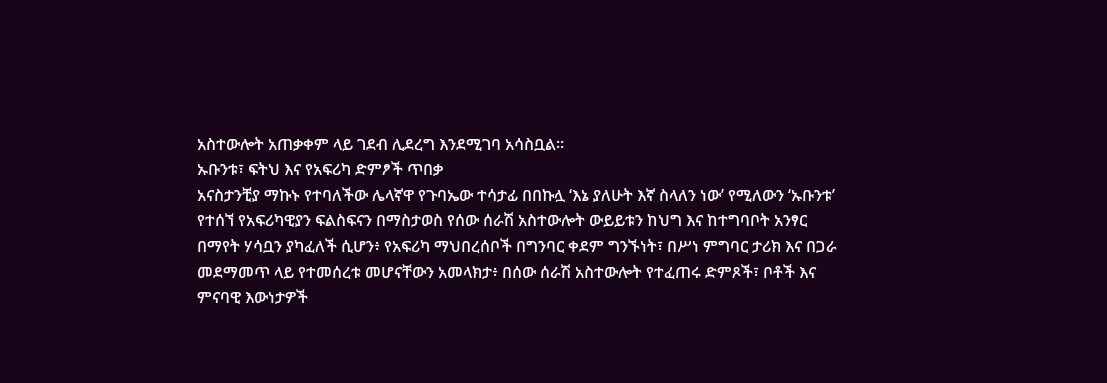አስተውሎት አጠቃቀም ላይ ገደብ ሊደረግ እንደሚገባ አሳስቧል።
ኡቡንቱ፣ ፍትህ እና የአፍሪካ ድምፆች ጥበቃ
አናስታንቺያ ማኩኑ የተባለችው ሌላኛዋ የጉባኤው ተሳታፊ በበኩሏ ‘እኔ ያለሁት እኛ ስላለን ነው’ የሚለውን ‘ኡቡንቱ’ የተሰኘ የአፍሪካዊያን ፍልስፍናን በማስታወስ የሰው ሰራሽ አስተውሎት ውይይቱን ከህግ እና ከተግባቦት አንፃር በማየት ሃሳቧን ያካፈለች ሲሆን፥ የአፍሪካ ማህበረሰቦች በግንባር ቀደም ግንኙነት፣ በሥነ ምግባር ታሪክ እና በጋራ መደማመጥ ላይ የተመሰረቱ መሆናቸውን አመላክታ፥ በሰው ሰራሽ አስተውሎት የተፈጠሩ ድምጾች፣ ቦቶች እና ምናባዊ እውነታዎች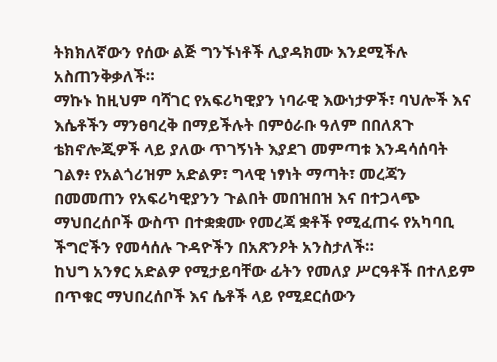ትክክለኛውን የሰው ልጅ ግንኙነቶች ሊያዳክሙ እንደሚችሉ አስጠንቅቃለች።
ማኩኑ ከዚህም ባሻገር የአፍሪካዊያን ነባራዊ እውነታዎች፣ ባህሎች እና እሴቶችን ማንፀባረቅ በማይችሉት በምዕራቡ ዓለም በበለጸጉ ቴክኖሎጂዎች ላይ ያለው ጥገኝነት እያደገ መምጣቱ እንዳሳሰባት ገልፃ፥ የአልጎሪዝም አድልዎ፣ ግላዊ ነፃነት ማጣት፣ መረጃን በመመጠን የአፍሪካዊያንን ጉልበት መበዝበዝ እና በተጋላጭ ማህበረሰቦች ውስጥ በተቋቋሙ የመረጃ ቋቶች የሚፈጠሩ የአካባቢ ችግሮችን የመሳሰሉ ጉዳዮችን በአጽንዖት አንስታለች።
ከህግ አንፃር አድልዎ የሚታይባቸው ፊትን የመለያ ሥርዓቶች በተለይም በጥቁር ማህበረሰቦች እና ሴቶች ላይ የሚደርሰውን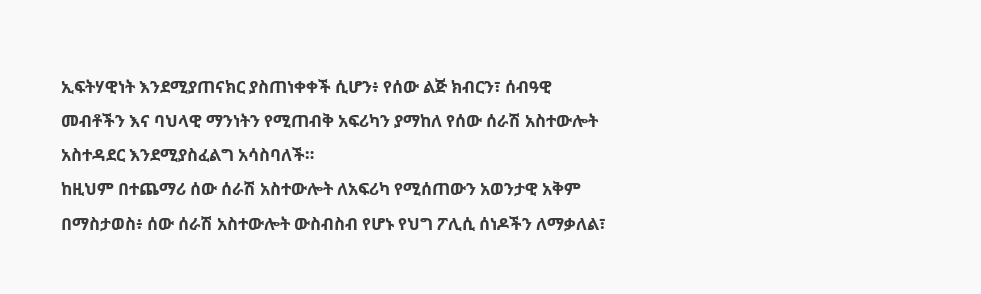ኢፍትሃዊነት እንደሚያጠናክር ያስጠነቀቀች ሲሆን፥ የሰው ልጅ ክብርን፣ ሰብዓዊ መብቶችን እና ባህላዊ ማንነትን የሚጠብቅ አፍሪካን ያማከለ የሰው ሰራሽ አስተውሎት አስተዳደር እንደሚያስፈልግ አሳስባለች።
ከዚህም በተጨማሪ ሰው ሰራሽ አስተውሎት ለአፍሪካ የሚሰጠውን አወንታዊ አቅም በማስታወስ፥ ሰው ሰራሽ አስተውሎት ውስብስብ የሆኑ የህግ ፖሊሲ ሰነዶችን ለማቃለል፣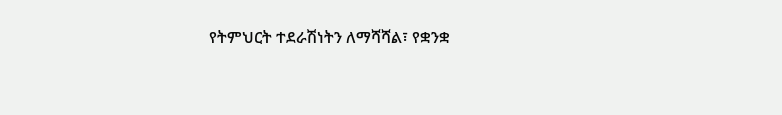የትምህርት ተደራሽነትን ለማሻሻል፣ የቋንቋ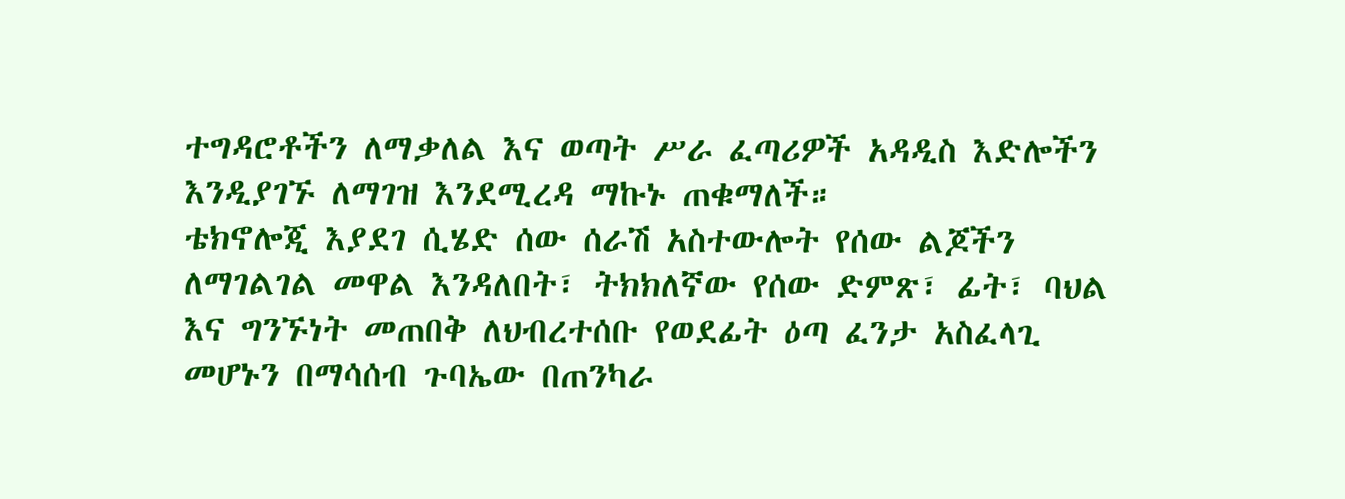ተግዳሮቶችን ለማቃለል እና ወጣት ሥራ ፈጣሪዎች አዳዲስ እድሎችን እንዲያገኙ ለማገዝ እንደሚረዳ ማኩኑ ጠቁማለች።
ቴክኖሎጂ እያደገ ሲሄድ ሰው ሰራሽ አስተውሎት የሰው ልጆችን ለማገልገል መዋል እንዳለበት፣ ትክክለኛው የሰው ድምጽ፣ ፊት፣ ባህል እና ግንኙነት መጠበቅ ለህብረተሰቡ የወደፊት ዕጣ ፈንታ አስፈላጊ መሆኑን በማሳሰብ ጉባኤው በጠንካራ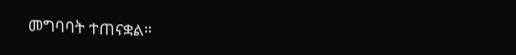መግባባት ተጠናቋል።